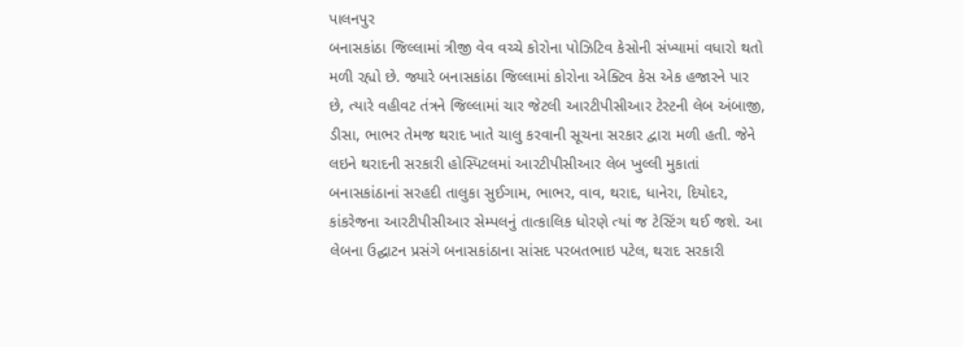પાલનપુર
બનાસકાંઠા જિલ્લામાં ત્રીજી વેવ વચ્ચે કોરોના પોઝિટિવ કેસોની સંખ્યામાં વધારો થતો મળી રહ્યો છે. જ્યારે બનાસકાંઠા જિલ્લામાં કોરોના એક્ટિવ કેસ એક હજારને પાર છે, ત્યારે વહીવટ તંત્રને જિલ્લામાં ચાર જેટલી આરટીપીસીઆર ટેસ્ટની લેબ અંબાજી, ડીસા, ભાભર તેમજ થરાદ ખાતે ચાલુ કરવાની સૂચના સરકાર દ્વારા મળી હતી. જેને લઇને થરાદની સરકારી હોસ્પિટલમાં આરટીપીસીઆર લેબ ખુલ્લી મુકાતાં બનાસકાંઠાનાં સરહદી તાલુકા સુઈગામ, ભાભર, વાવ, થરાદ, ધાનેરા, દિયોદર, કાંકરેજના આરટીપીસીઆર સેમ્પલનું તાત્કાલિક ધોરણે ત્યાં જ ટેસ્ટિંગ થઈ જશે. આ લેબના ઉદ્ઘાટન પ્રસંગે બનાસકાંઠાના સાંસદ પરબતભાઇ પટેલ, થરાદ સરકારી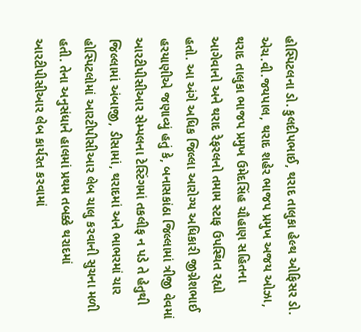હોસ્પિટલના ડો. કુલદીપભાઈ, થરાદ તાલુકા હેલ્થ ઓફિસર ડો. એચ.વી.જયપાલ, થરાદ શહેર ભાજપ પ્રમુખ અજય ઓઝા, થરાદ તાલુકા ભાજપ પ્રમુખ ઉમેદસિંહ ચૌહાણ સહિતના આગેવાનો અને થરાદ રેફરલનો તમામ સ્ટાફ ઉપસ્થિત રહ્યો હતો. આ અંગે અધિક જિલ્લા આરોગ્ય અધિકારી જીગ્નેશભાઈ હરયાણીએ જણાવ્યું હતું કે, બનાસકાંઠા જિલ્લામાં ત્રીજી વેવમાં આરટીપીસીઆર સેમ્પલના ટેસ્ટિંગમાં તકલીફ ન પડે તે હેતુથી જિલ્લામાં અંબાજી, ડીસામાં, થરાદમાં અને ભાભરમાં ચાર હોસ્પિટલોમાં આરટીપીસીઆર લેબ ચાલુ કરવાની સુચના મળી હતી. તેના અનુસંધાને હાલમાં પ્રથમ તબક્કે થરાદમાં આરટીપીસીઆર લેબ કાર્યરત કરવામાં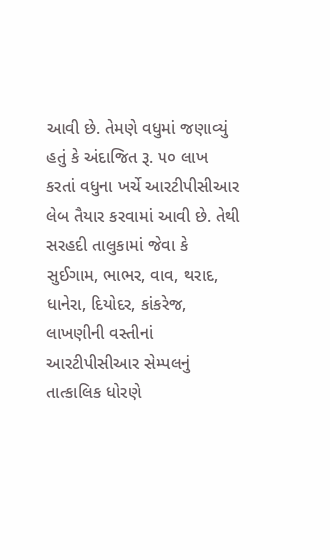આવી છે. તેમણે વધુમાં જણાવ્યું હતું કે અંદાજિત રૂ. ૫૦ લાખ કરતાં વધુના ખર્ચે આરટીપીસીઆર લેબ તૈયાર કરવામાં આવી છે. તેથી સરહદી તાલુકામાં જેવા કે સુઈગામ, ભાભર, વાવ, થરાદ, ધાનેરા, દિયોદર, કાંકરેજ, લાખણીની વસ્તીનાં આરટીપીસીઆર સેમ્પલનું તાત્કાલિક ધોરણે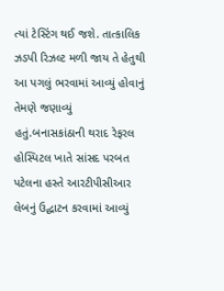ત્યાં ટેસ્ટિંગ થઈ જશે. તાત્કાલિક ઝડપી રિઝલ્ટ મળી જાય તે હેતુથી આ પગલું ભરવામાં આવ્યું હોવાનું તેમણે જણાવ્યું હતું.બનાસકાંઠાની થરાદ રેફરલ હોસ્પિટલ ખાતે સાંસદ પરબત પટેલના હસ્તે આરટીપીસીઆર લેબનું ઉદ્ઘાટન કરવામાં આવ્યું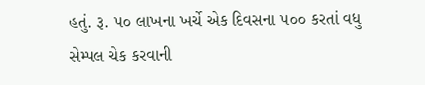હતું. રૂ. ૫૦ લાખના ખર્ચે એક દિવસના ૫૦૦ કરતાં વધુ સેમ્પલ ચેક કરવાની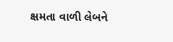ક્ષમતા વાળી લેબને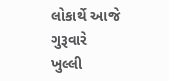લોકાર્થે આજે ગુરૂવારે ખુલ્લી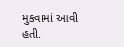મુકવામાં આવી હતી.